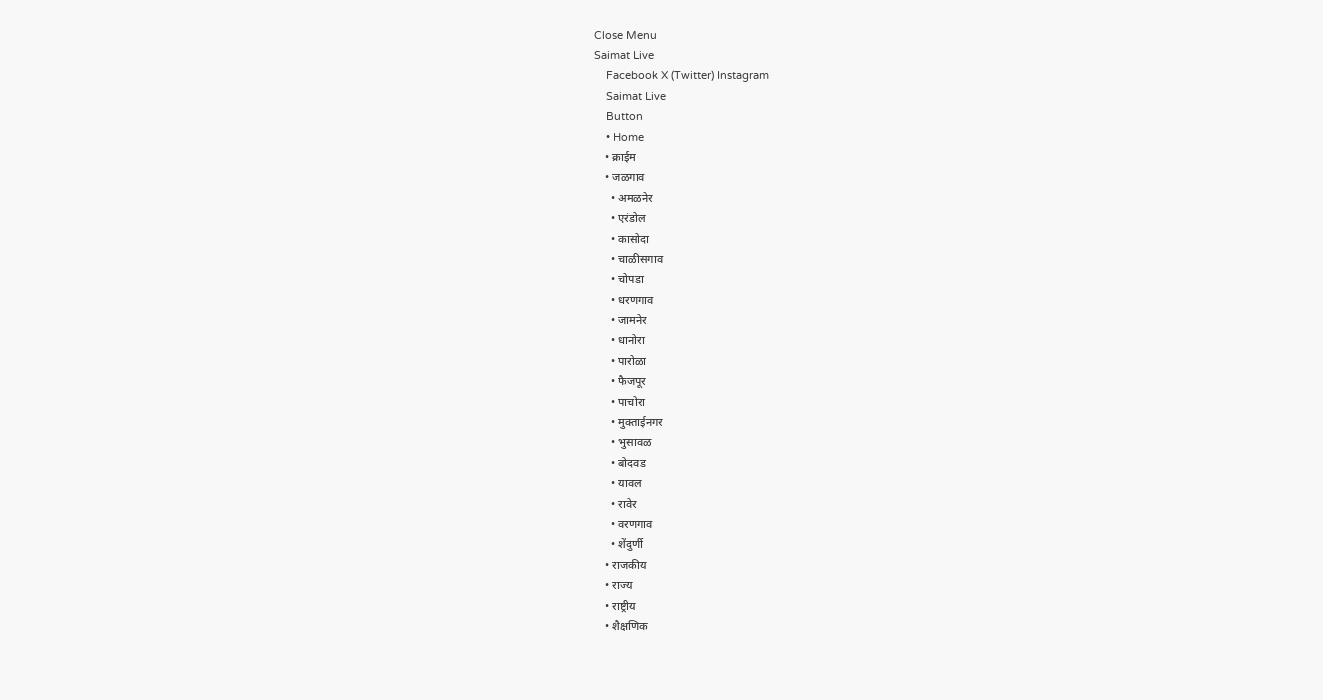Close Menu
Saimat Live
    Facebook X (Twitter) Instagram
    Saimat Live
    Button
    • Home
    • क्राईम
    • जळगाव
      • अमळनेर
      • एरंडोल
      • कासोदा
      • चाळीसगाव
      • चोपडा
      • धरणगाव
      • जामनेर
      • धानोरा
      • पारोळा
      • फैजपूर
      • पाचोरा
      • मुक्ताईनगर
      • भुसावळ
      • बोदवड
      • यावल
      • रावेर
      • वरणगाव
      • शेंदुर्णी
    • राजकीय
    • राज्य
    • राष्ट्रीय
    • शैक्षणिक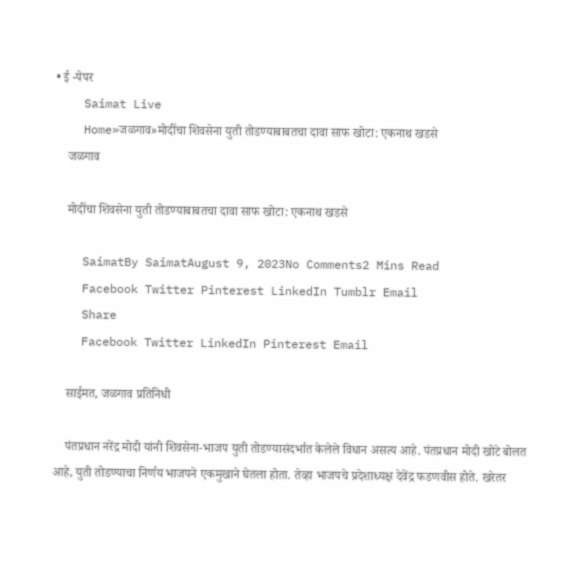• ई -पेपर
    Saimat Live
    Home»जळगाव»मोदींचा शिवसेना युती तोडण्याबाबतचा दावा साफ खोटा: एकनाथ खडसे
    जळगाव

    मोदींचा शिवसेना युती तोडण्याबाबतचा दावा साफ खोटा: एकनाथ खडसे

    SaimatBy SaimatAugust 9, 2023No Comments2 Mins Read
    Facebook Twitter Pinterest LinkedIn Tumblr Email
    Share
    Facebook Twitter LinkedIn Pinterest Email

    साईमत, जळगाव प्रतिनिधी

    पंतप्रधान नरेंद्र मोदी यांनी शिवसेना-भाजप युती तोडण्यासंदर्भात केलेले विधान असत्य आहे. पंतप्रधान मोदी खोटे बोलत आहे, युती तोडण्याचा निर्णय भाजपने एकमुखाने घेतला होता. तेव्हा भाजपचे प्रदेशाध्यक्ष देवेंद्र फडणवीस होते. खरेतर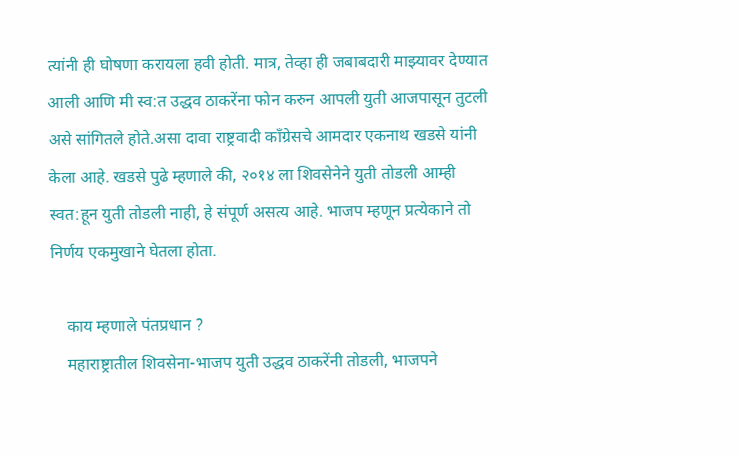त्यांनी ही घोषणा करायला हवी होती. मात्र, तेव्हा ही जबाबदारी माझ्यावर देण्यात आली आणि मी स्व:त उद्धव ठाकरेंना फोन करुन आपली युती आजपासून तुटली असे सांगितले होते.असा दावा राष्ट्रवादी काँग्रेसचे आमदार एकनाथ खडसे यांनी केला आहे. खडसे पुढे म्हणाले की, २०१४ ला शिवसेनेने युती तोडली आम्ही स्वत:हून युती तोडली नाही, हे संपूर्ण असत्य आहे. भाजप म्हणून प्रत्येकाने तो निर्णय एकमुखाने घेतला होता.

    काय म्हणाले पंतप्रधान ?
    महाराष्ट्रातील शिवसेना-भाजप युती उद्धव ठाकरेंनी तोडली, भाजपने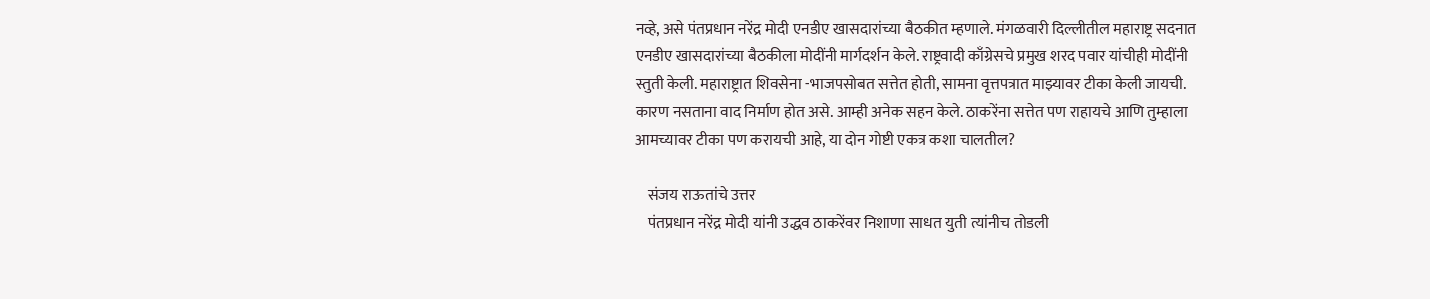नव्हे, असे पंतप्रधान नरेंद्र मोदी एनडीए खासदारांच्या बैठकीत म्हणाले. मंगळवारी दिल्लीतील महाराष्ट्र सदनात एनडीए खासदारांच्या बैठकीला मोदींनी मार्गदर्शन केले. राष्ट्रवादी काँग्रेसचे प्रमुख शरद पवार यांचीही मोदींनी स्तुती केली. महाराष्ट्रात शिवसेना -भाजपसोबत सत्तेत होती, सामना वृत्तपत्रात माझ्यावर टीका केली जायची. कारण नसताना वाद निर्माण होत असे. आम्ही अनेक सहन केले. ठाकरेंना सत्तेत पण राहायचे आणि तुम्हाला आमच्यावर टीका पण करायची आहे, या दोन गोष्टी एकत्र कशा चालतील?

    संजय राऊतांचे उत्तर
    पंतप्रधान नरेंद्र मोदी यांनी उद्धव ठाकरेंवर निशाणा साधत युती त्यांनीच तोडली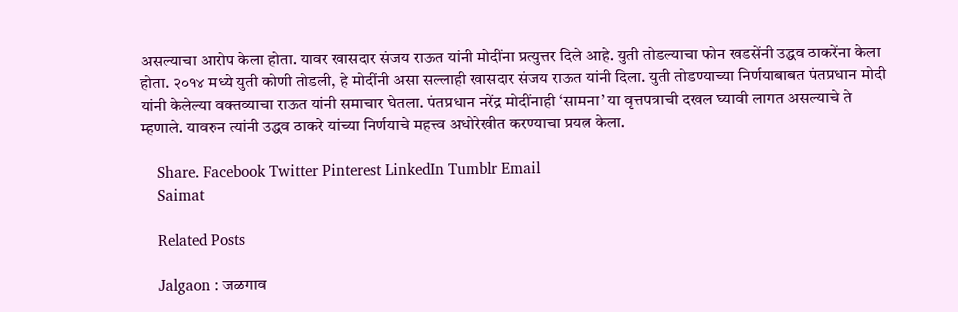असल्याचा आरोप केला होता. यावर खासदार संजय राऊत यांनी मोदींना प्रत्युत्तर दिले आहे. युती तोडल्याचा फोन खडसेंनी उद्धव ठाकरेंना केला होता. २०१४ मध्ये युती कोणी तोडली, हे मोदींनी असा सल्लाही खासदार संजय राऊत यांनी दिला. युती तोडण्याच्या निर्णयाबाबत पंतप्रधान मोदी यांनी केलेल्या वक्तव्याचा राऊत यांनी समाचार घेतला. पंतप्रधान नरेंद्र मोदींनाही ‌‘सामना‌’ या वृत्तपत्राची दखल घ्यावी लागत असल्याचे ते म्हणाले. यावरुन त्यांनी उद्धव ठाकरे यांच्या निर्णयाचे महत्त्व अधोरेखीत करण्याचा प्रयत्न केला.

    Share. Facebook Twitter Pinterest LinkedIn Tumblr Email
    Saimat

    Related Posts

    Jalgaon : जळगाव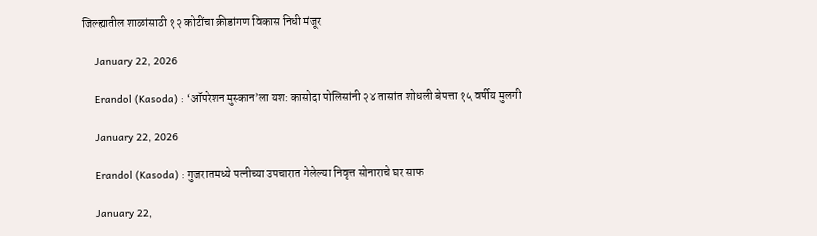जिल्ह्यातील शाळांसाठी १२ कोटींचा क्रीडांगण विकास निधी मंजूर

    January 22, 2026

    Erandol (Kasoda) : ‘ऑपरेशन मुस्कान’ला यश: कासोदा पोलिसांनी २४ तासांत शोधली बेपत्ता १५ वर्षीय मुलगी

    January 22, 2026

    Erandol (Kasoda) : गुजरातमध्ये पत्नीच्या उपचारात गेलेल्या निवृत्त सोनाराचे घर साफ

    January 22,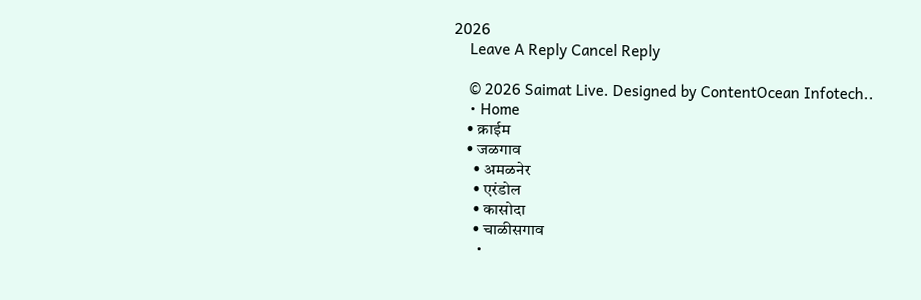2026
    Leave A Reply Cancel Reply

    © 2026 Saimat Live. Designed by ContentOcean Infotech..
    • Home
    • क्राईम
    • जळगाव
      • अमळनेर
      • एरंडोल
      • कासोदा
      • चाळीसगाव
      •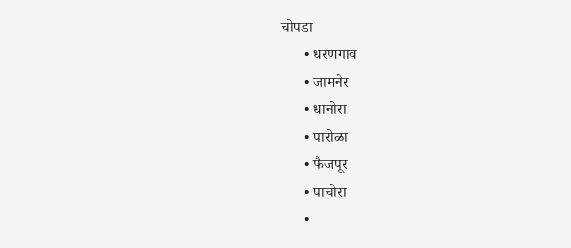चोपडा
      • धरणगाव
      • जामनेर
      • धानोरा
      • पारोळा
      • फैजपूर
      • पाचोरा
      •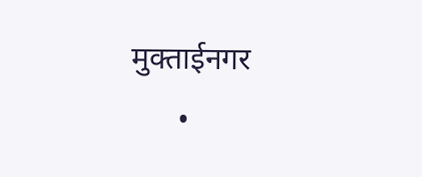मुक्ताईनगर
      •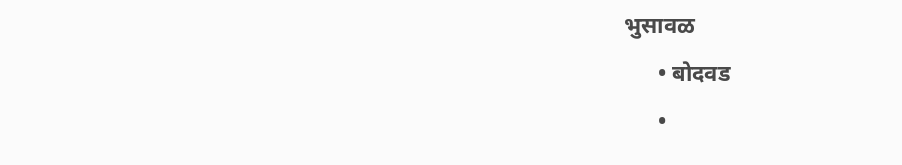भुसावळ
      • बोदवड
      •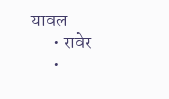यावल
      • रावेर
      •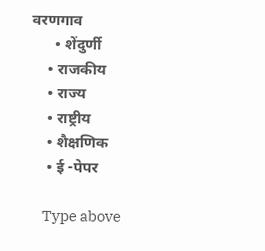वरणगाव
      • शेंदुर्णी
    • राजकीय
    • राज्य
    • राष्ट्रीय
    • शैक्षणिक
    • ई -पेपर

    Type above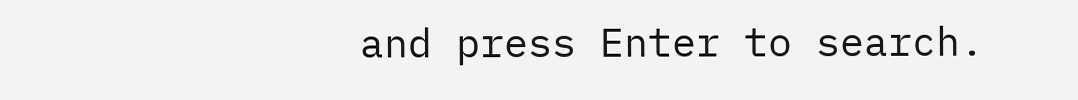and press Enter to search.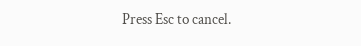Press Esc to cancel.